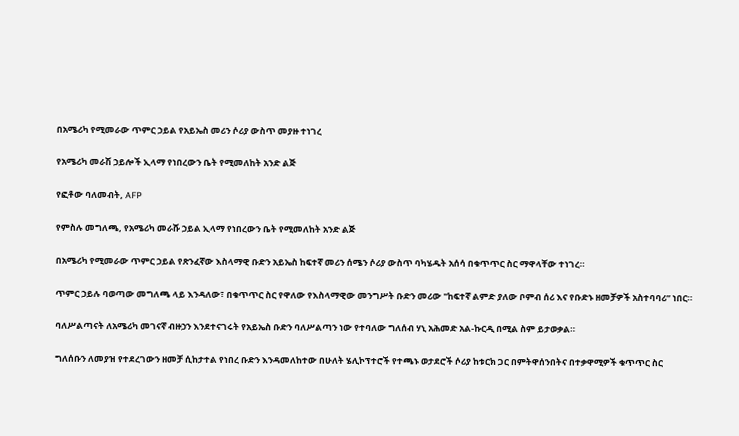በአሜሪካ የሚመራው ጥምር ኃይል የአይኤስ መሪን ሶሪያ ውስጥ መያዙ ተነገረ

የአሜሪካ መራሽ ኃይሎች ኢላማ የነበረውን ቤት የሚመለከት አንድ ልጅ

የፎቶው ባለመብት, AFP

የምስሉ መግለጫ, የአሜሪካ መራሹ ኃይል ኢላማ የነበረውን ቤት የሚመለከት አንድ ልጅ

በአሜሪካ የሚመራው ጥምር ኃይል የጽንፈኛው እስላማዊ ቡድን አይኤስ ከፍተኛ መሪን ሰሜን ሶሪያ ውስጥ ባካሄዱት አሰሳ በቁጥጥር ስር ማዋላቸው ተነገረ።

ጥምር ኃይሉ ባወጣው መግለጫ ላይ እንዳለው፣ በቁጥጥር ስር የዋለው የእስላማዊው መንግሥት ቡድን መሪው "ከፍተኛ ልምድ ያለው ቦምብ ሰሪ እና የቡድኑ ዘመቻዎች አስተባባሪ” ነበር።

ባለሥልጣናት ለአሜሪካ መገናኛ ብዙኃን እንደተናገሩት የአይኤስ ቡድን ባለሥልጣን ነው የተባለው ግለሰብ ሃኒ አሕመድ አል-ኩርዲ በሚል ስም ይታወቃል።

ግለሰቡን ለመያዝ የተደረገውን ዘመቻ ሲከታተል የነበረ ቡድን እንዳመለከተው በሁለት ሄሊኮፕተሮች የተጫኑ ወታደሮች ሶሪያ ከቱርክ ጋር በምትዋሰንበትና በተቃዋሚዎች ቁጥጥር ስር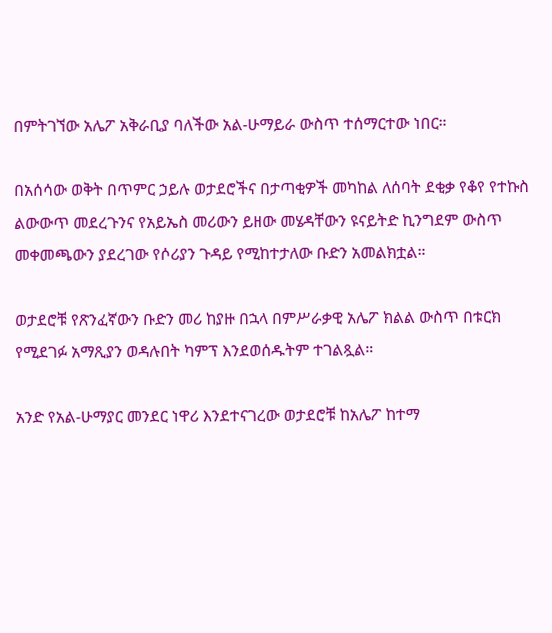በምትገኘው አሌፖ አቅራቢያ ባለችው አል-ሁማይራ ውስጥ ተሰማርተው ነበር።

በአሰሳው ወቅት በጥምር ኃይሉ ወታደሮችና በታጣቂዎች መካከል ለሰባት ደቂቃ የቆየ የተኩስ ልውውጥ መደረጉንና የአይኤስ መሪውን ይዘው መሄዳቸውን ዩናይትድ ኪንግደም ውስጥ መቀመጫውን ያደረገው የሶሪያን ጉዳይ የሚከተታለው ቡድን አመልክቷል።

ወታደሮቹ የጽንፈኛውን ቡድን መሪ ከያዙ በኋላ በምሥራቃዊ አሌፖ ክልል ውስጥ በቱርክ የሚደገፉ አማጺያን ወዳሉበት ካምፕ እንደወሰዱትም ተገልጿል።

አንድ የአል-ሁማያር መንደር ነዋሪ እንደተናገረው ወታደሮቹ ከአሌፖ ከተማ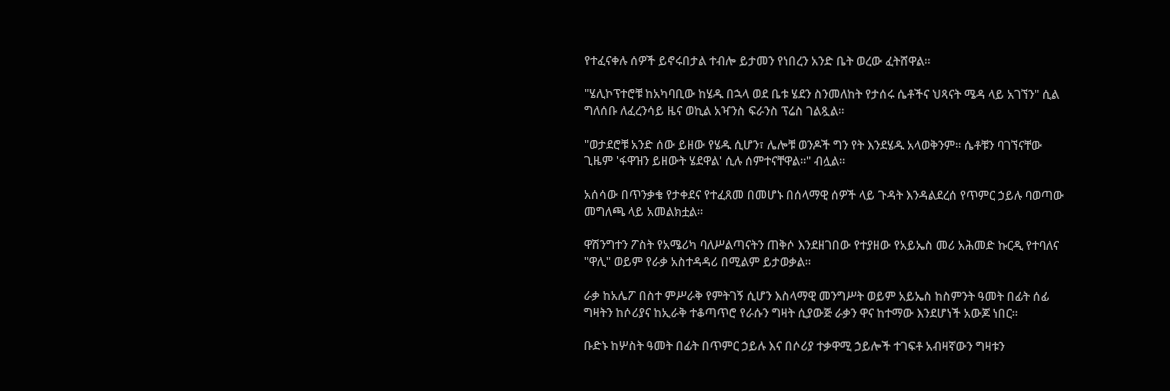የተፈናቀሉ ሰዎች ይኖሩበታል ተብሎ ይታመን የነበረን አንድ ቤት ወረው ፈትሸዋል።

"ሄሊኮፕተሮቹ ከአካባቢው ከሄዱ በኋላ ወደ ቤቱ ሄደን ስንመለከት የታሰሩ ሴቶችና ህጻናት ሜዳ ላይ አገኘን" ሲል ግለሰቡ ለፈረንሳይ ዜና ወኪል አዣንስ ፍራንስ ፕሬስ ገልጿል።

"ወታደሮቹ አንድ ሰው ይዘው የሄዱ ሲሆን፣ ሌሎቹ ወንዶች ግን የት እንደሄዱ አላወቅንም። ሴቶቹን ባገኘናቸው ጊዜም 'ፋዋዝን ይዘውት ሄደዋል' ሲሉ ሰምተናቸዋል።" ብሏል።

አሰሳው በጥንቃቄ የታቀደና የተፈጸመ በመሆኑ በሰላማዊ ሰዎች ላይ ጉዳት እንዳልደረሰ የጥምር ኃይሉ ባወጣው መግለጫ ላይ አመልክቷል።

ዋሽንግተን ፖስት የአሜሪካ ባለሥልጣናትን ጠቅሶ እንደዘገበው የተያዘው የአይኤስ መሪ አሕመድ ኩርዲ የተባለና "ዋሊ" ወይም የራቃ አስተዳዳሪ በሚልም ይታወቃል።

ራቃ ከአሌፖ በስተ ምሥራቅ የምትገኝ ሲሆን እስላማዊ መንግሥት ወይም አይኤስ ከስምንት ዓመት በፊት ሰፊ ግዛትን ከሶሪያና ከኢራቅ ተቆጣጥሮ የራሱን ግዛት ሲያውጅ ራቃን ዋና ከተማው እንደሆነች አውጆ ነበር።

ቡድኑ ከሦስት ዓመት በፊት በጥምር ኃይሉ እና በሶሪያ ተቃዋሚ ኃይሎች ተገፍቶ አብዛኛውን ግዛቱን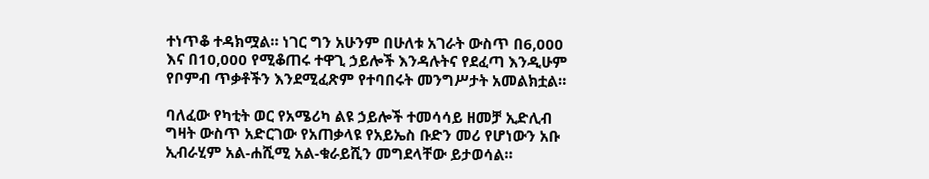ተነጥቆ ተዳክሟል። ነገር ግን አሁንም በሁለቱ አገራት ውስጥ በ6,000 እና በ10,000 የሚቆጠሩ ተዋጊ ኃይሎች እንዳሉትና የደፈጣ እንዲሁም የቦምብ ጥቃቶችን እንደሚፈጽም የተባበሩት መንግሥታት አመልክቷል።

ባለፈው የካቲት ወር የአሜሪካ ልዩ ኃይሎች ተመሳሳይ ዘመቻ ኢድሊብ ግዛት ውስጥ አድርገው የአጠቃላዩ የአይኤስ ቡድን መሪ የሆነውን አቡ ኢብራሂም አል-ሐሺሚ አል-ቁራይሺን መግደላቸው ይታወሳል።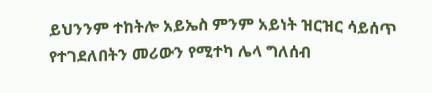ይህንንም ተከትሎ አይኤስ ምንም አይነት ዝርዝር ሳይሰጥ የተገደለበትን መሪውን የሚተካ ሌላ ግለሰብ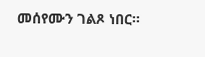መሰየሙን ገልጾ ነበር።